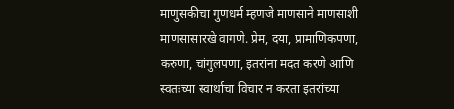माणुसकीचा गुणधर्म म्हणजे माणसाने माणसाशी माणसासारखे वागणे. प्रेम, दया, प्रामाणिकपणा, करुणा, चांगुलपणा, इतरांना मदत करणे आणि स्वतःच्या स्वार्थाचा विचार न करता इतरांच्या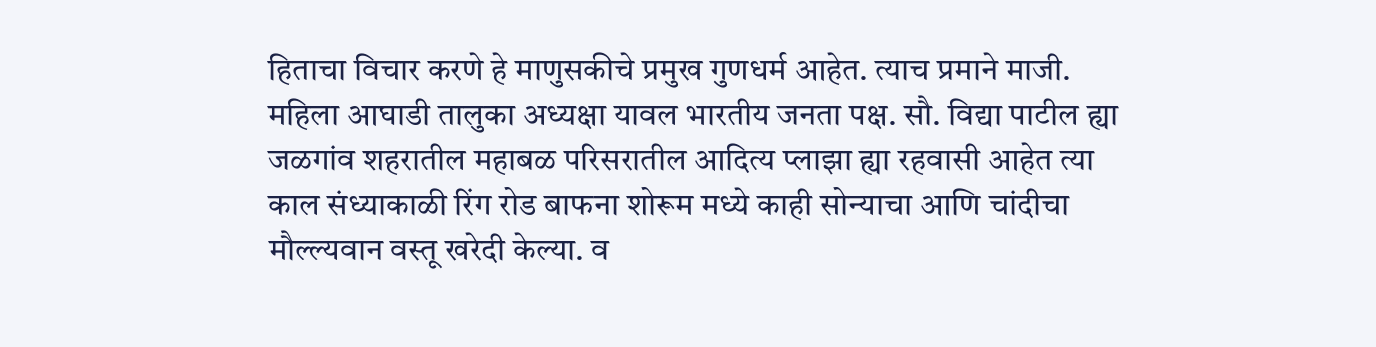हिताचा विचार करणे हे माणुसकीचे प्रमुख गुणधर्म आहेत. त्याच प्रमाने माजी. महिला आघाडी तालुका अध्यक्षा यावल भारतीय जनता पक्ष. सौ. विद्या पाटील ह्या जळगांव शहरातील महाबळ परिसरातील आदित्य प्लाझा ह्या रहवासी आहेत त्या काल संध्याकाळी रिंग रोड बाफना शोरूम मध्ये काही सोन्याचा आणि चांदीचा मौल्ल्यवान वस्तू खरेदी केल्या. व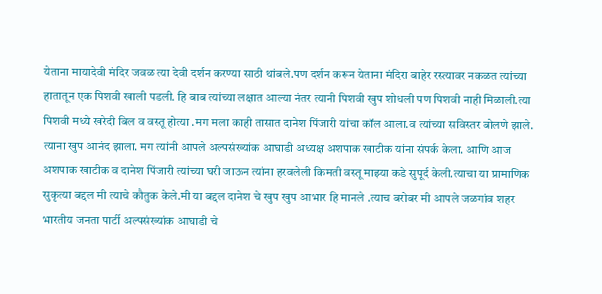येताना मायादेवी मंदिर जवळ त्या देवी दर्शन करण्या साठी थांबले.पण दर्शन करून येताना मंदिरा बाहेर रस्त्यावर नकळत त्यांच्या हातातून एक पिशवी खाली पडली. हि बाब त्यांच्या लक्षात आल्या नंतर त्यानी पिशवी खुप शोधली पण पिशवी नाही मिळाली.त्या पिशवी मध्ये खरेदी बिल व वस्तू होत्या .मग मला काही तासात दानेश पिंजारी यांचा कॉल आला.व त्यांच्या सविस्तर बोलणे झाले. त्याना खुप आनंद झाला. मग त्यांनी आपले अल्पसंख्यांक आघाडी अध्यक्ष अशपाक खाटीक यांना संपर्क केला. आणि आज अशपाक खाटीक व दानेश पिंजारी त्यांच्या घरी जाऊन त्यांना हरवलेली किमती वस्तू माझ्या कडे सुपूर्द केली.त्याचा या प्रामाणिक सुकृत्या बद्दल मी त्याचे कौतुक केले.मी या बद्दल दानेश चे खुप खुप आभार हि मानले .त्याच बरोबर मी आपले जळगांव शहर भारतीय जनता पार्टी अल्पसंख्यांक आघाडी चे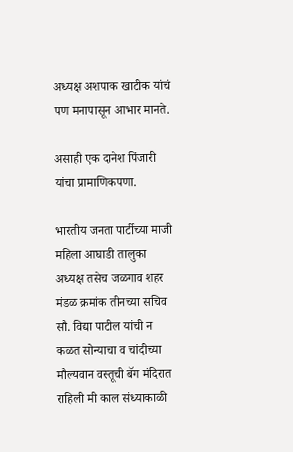अध्यक्ष अशपाक खाटीक यांचं पण मनापासून आभार मानते.

असाही एक दानेश पिंजारी यांचा प्रामाणिकपणा.

भारतीय जनता पार्टीच्या माजी महिला आघाडी तालुका अध्यक्ष तसेच जळगाव शहर मंडळ क्रमांक तीनच्या सचिव सौ. विद्या पाटील यांची न कळत सोन्याचा व चांदीच्या मौल्यवान वस्तूची बॅग मंदिरात राहिली मी काल संध्याकाळी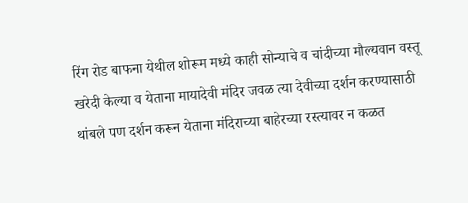रिंग रोड बाफना येथील शोरूम मध्ये काही सोन्याचे व चांदीच्या मौल्यवान वस्तू खरेदी केल्या व येताना मायादेवी मंदिर जवळ त्या देवीच्या दर्शन करण्यासाठी थांबले पण दर्शन करून येताना मंदिराच्या बाहेरच्या रस्त्यावर न कळत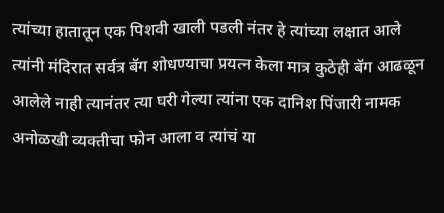त्यांच्या हातातून एक पिशवी खाली पडली नंतर हे त्यांच्या लक्षात आले त्यांनी मंदिरात सर्वत्र बॅग शोधण्याचा प्रयत्न केला मात्र कुठेही बॅग आढळून आलेले नाही त्यानंतर त्या घरी गेल्या त्यांना एक दानिश पिंजारी नामक अनोळखी व्यक्तीचा फोन आला व त्यांचं या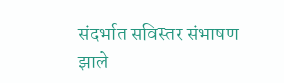संदर्भात सविस्तर संभाषण झाले